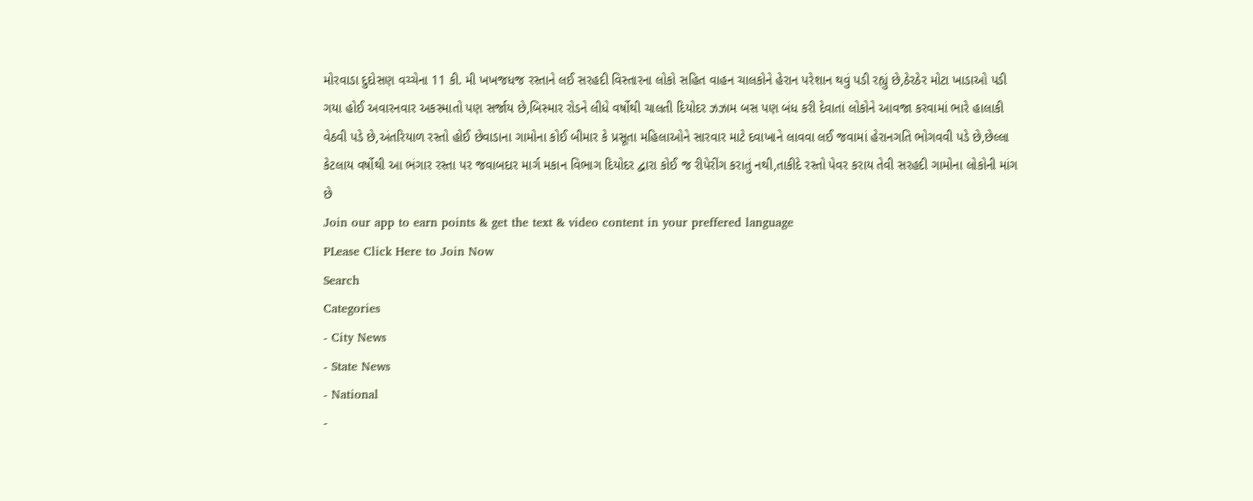મોરવાડા દુદોસણ વચ્ચેના 11 કી. મી ખખજધજ રસ્તાને લઈ સરહદી વિસ્તારના લોકો સહિત વાહન ચાલકોને હેરાન પરેશાન થવું પડી રહ્યું છે,ઠેરઠેર મોટા ખાડાઓ પડી ગયા હોઈ અવારનવાર અકસ્માતો પણ સર્જાય છે,બિસ્માર રોડને લીધે વર્ષોથી ચાલતી દિયોદર ઝઝામ બસ પણ બંધ કરી દેવાતાં લોકોને આવજા કરવામાં ભારે હાલાકી વેઠવી પડે છે,અંતરિયાળ રસ્તો હોઈ છેવાડાના ગામોના કોઈ બીમાર કે પ્રસૂતા મહિલાઓને સારવાર માટે દવાખાને લાવવા લઈ જવામાં હેરાનગતિ ભોગવવી પડે છે,છેલ્લા કેટલાય વર્ષોથી આ ભંગાર રસ્તા પર જવાબદાર માર્ગ મકાન વિભાગ દિયોદર દ્વારા કોઈ જ રીપેરીંગ કરાતું નથી,તાકીદે રસ્તો પેવર કરાય તેવી સરહદી ગામોના લોકોની માંગ છે
Join our app to earn points & get the text & video content in your preffered language
PLease Click Here to Join Now
Search
Categories
- City News
- State News
- National
-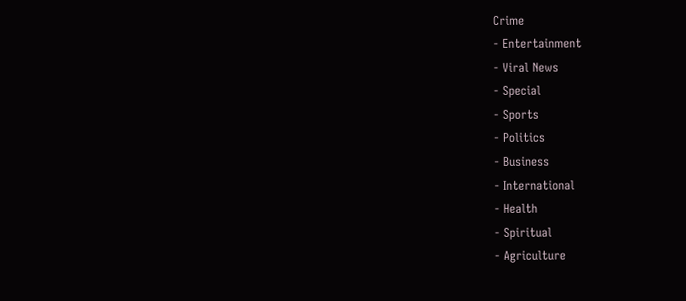Crime
- Entertainment
- Viral News
- Special
- Sports
- Politics
- Business
- International
- Health
- Spiritual
- Agriculture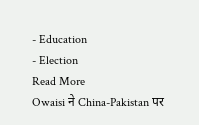- Education
- Election
Read More
Owaisi ने China-Pakistan पर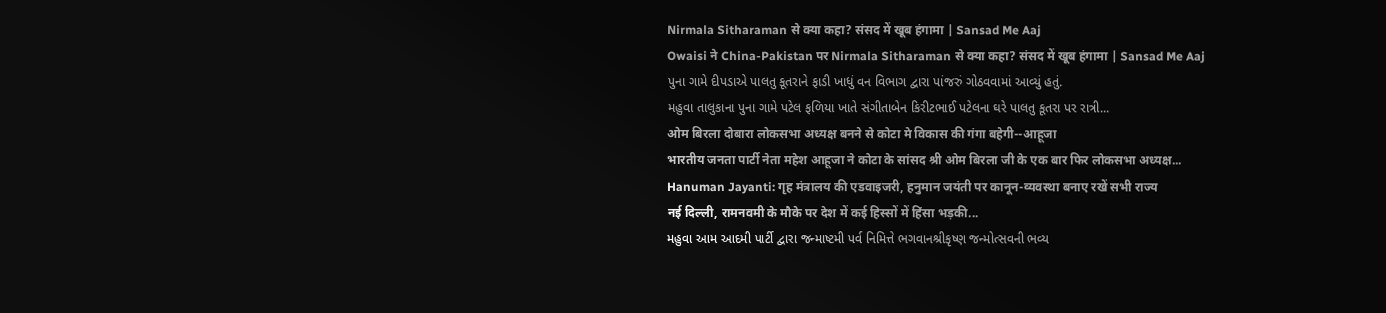Nirmala Sitharaman से क्या कहा? संसद में खूब हंगामा | Sansad Me Aaj
Owaisi ने China-Pakistan पर Nirmala Sitharaman से क्या कहा? संसद में खूब हंगामा | Sansad Me Aaj
પુના ગામે દીપડાએ પાલતુ કૂતરાને ફાડી ખાધું વન વિભાગ દ્વારા પાંજરું ગોઠવવામાં આવ્યું હતું.
મહુવા તાલુકાના પુના ગામે પટેલ ફળિયા ખાતે સંગીતાબેન કિરીટભાઈ પટેલના ઘરે પાલતુ કૂતરા પર રાત્રી...
ओम बिरला दोबारा लोकसभा अध्यक्ष बनने से कोटा मे विकास की गंगा बहेगी--आहूजा
भारतीय जनता पार्टी नेता महेश आहूजा ने कोटा के सांसद श्री ओम बिरला जी के एक बार फिर लोकसभा अध्यक्ष...
Hanuman Jayanti: गृह मंत्रालय की एडवाइजरी, हनुमान जयंती पर कानून-व्यवस्था बनाए रखें सभी राज्य
नई दिल्ली, रामनवमी के मौके पर देश में कई हिस्सों में हिंसा भड़की...
મહુવા આમ આદમી પાર્ટી દ્વારા જન્માષ્ટમી પર્વ નિમિત્તે ભગવાનશ્રીકૃષ્ણ જન્મોત્સવની ભવ્ય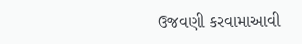ઉજવણી કરવામાઆવી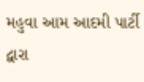મહુવા આમ આદમી પાર્ટી દ્વારા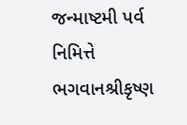જન્માષ્ટમી પર્વ નિમિત્તે ભગવાનશ્રીકૃષ્ણ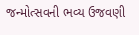જન્મોત્સવની ભવ્ય ઉજવણી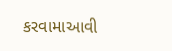કરવામાઆવી